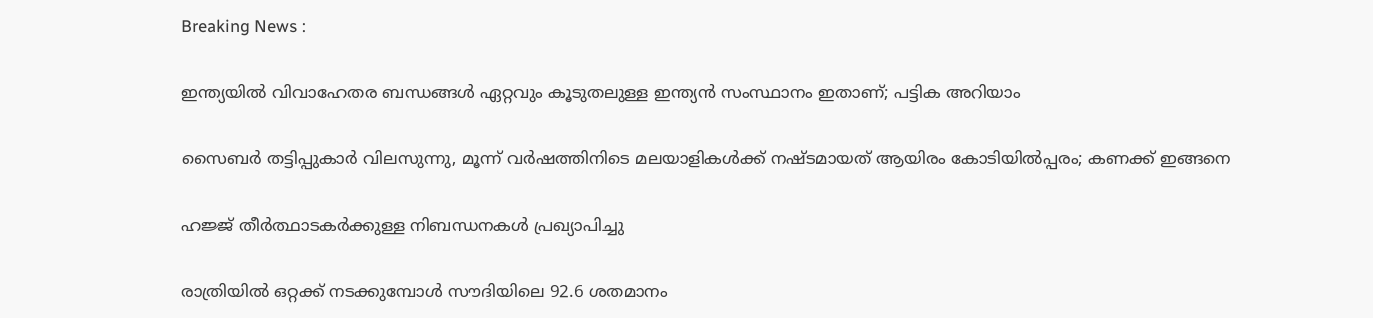Breaking News :

ഇന്ത്യയില്‍ വിവാഹേതര ബന്ധങ്ങള്‍ ഏറ്റവും കൂടുതലുള്ള ഇന്ത്യന്‍ സംസ്ഥാനം ഇതാണ്; പട്ടിക അറിയാം

സൈബര്‍ തട്ടിപ്പുകാര്‍ വിലസുന്നു, മൂന്ന് വര്‍ഷത്തിനിടെ മലയാളികള്‍ക്ക് നഷ്ടമായത് ആയിരം കോടിയില്‍പ്പരം; കണക്ക് ഇങ്ങനെ

ഹജ്ജ് തീർത്ഥാടകർക്കുള്ള നിബന്ധനകൾ പ്രഖ്യാപിച്ചു

രാത്രിയിൽ ഒറ്റക്ക് നടക്കുമ്പോൾ സൗദിയിലെ 92.6 ശതമാനം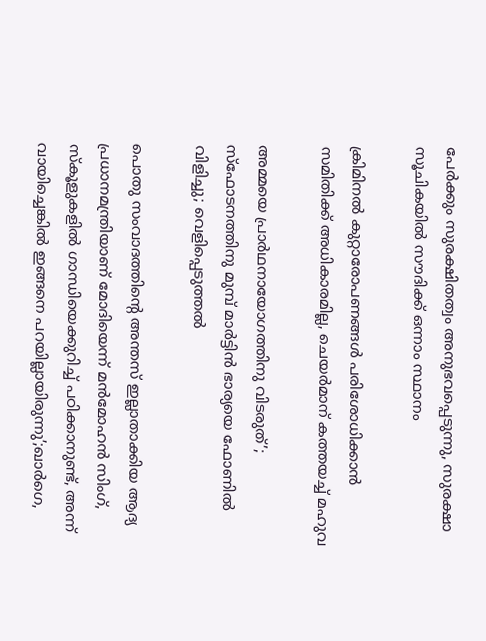പേർക്കും സുരക്ഷിതത്വം അനുഭവപ്പെടുന്നു, സുരക്ഷാ സൂചികയിൽ സൗദിക്ക് ഒന്നാം സ്ഥാനം

ക്രിമിനല്‍ കുറ്റാരോപണങ്ങള്‍ പരിശോധിക്കാന്‍ സമിതിക്ക്‌ അധികാരമില്ല, ചെയര്‍മാന്‌ കത്തയച്ച് മഹുവ

അമ്മയെ പ്രാര്‍ഥനായോഗത്തിനു വിടരുത്’; സ്‌ഫോടനത്തിനു മുമ്പ് മാര്‍ട്ടിന്‍ ഭാര്യയെ ഫോണില്‍ വിളിച്ചു; വെളിപ്പെടുത്തല്‍

പൊതു സംവാദത്തിന്റെ അന്തസ് ഇല്ലാതാക്കിയ ആദ്യ പ്രധാനമന്ത്രിയാണ് മോദിയെന്ന് മൻമോഹൻ സിംഗ്, സ്‌കൂളുകളിൽ ഗാന്ധിയെക്കുറിച്ച് പഠിക്കാനുണ്ട്, അന്ന് വായിച്ചെങ്കിൽ ഇങ്ങനെ പറയില്ലായിരുന്നു’;ഖാർഗെ,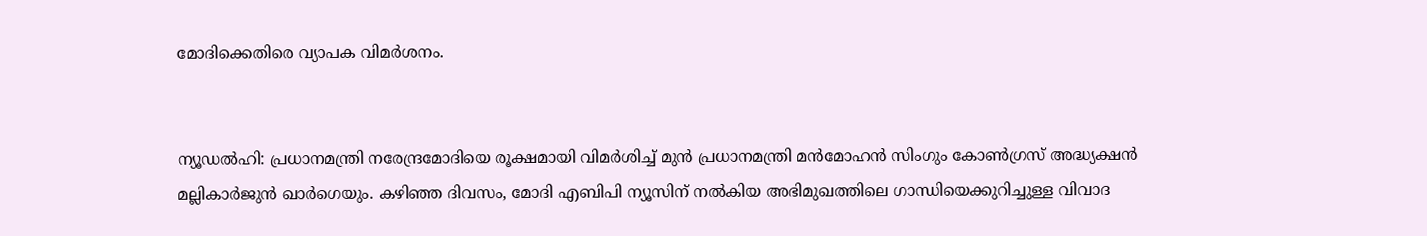മോദിക്കെതിരെ വ്യാപക വിമര്‍ശനം.


ന്യൂഡൽഹി: പ്രധാനമന്ത്രി നരേന്ദ്രമോദിയെ രൂക്ഷമായി വിമർശിച്ച് മുൻ പ്രധാനമന്ത്രി മൻമോഹൻ സിംഗും കോൺഗ്രസ് അദ്ധ്യക്ഷൻ മല്ലികാർജുൻ ഖാർഗെയും. കഴിഞ്ഞ ദിവസം, മോദി എബിപി ന്യൂസിന് നൽകിയ അഭിമുഖത്തിലെ ഗാന്ധിയെക്കുറിച്ചുള്ള വിവാദ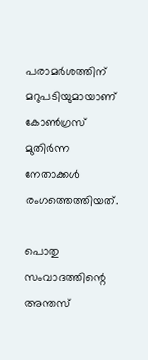പരാമർശത്തിന് മറുപടിയുമായാണ് കോൺഗ്രസ് മുതിർന്ന നേതാക്കൾ രംഗത്തെത്തിയത്.

പൊതു സംവാദത്തിന്റെ അന്തസ്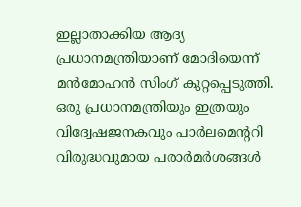ഇല്ലാതാക്കിയ ആദ്യ പ്രധാനമന്ത്രിയാണ് മോദിയെന്ന് മൻമോഹൻ സിംഗ് കുറ്റപ്പെടുത്തി. ഒരു പ്രധാനമന്ത്രിയും ഇത്രയും വിദ്വേഷജനകവും പാര്‍ലമെന്‍ററി വിരുദ്ധവുമായ പരാർമ‍ർശങ്ങള്‍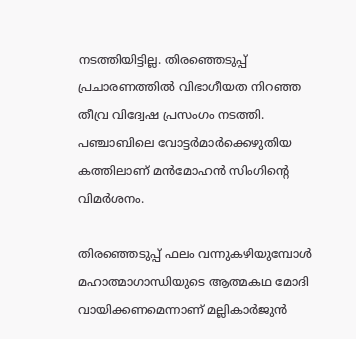നടത്തിയിട്ടില്ല. തിരഞ്ഞെടുപ്പ് പ്രചാരണത്തില്‍ വിഭാഗീയത നിറഞ്ഞ തീവ്ര വിദ്വേഷ പ്രസംഗം നടത്തി. പഞ്ചാബിലെ വോട്ടർമാർക്കെഴുതിയ കത്തിലാണ് മന്‍മോഹൻ സിംഗിന്റെ വിമർശനം.

തിരഞ്ഞെടുപ്പ് ഫലം വന്നുകഴിയുമ്പോൾ മഹാത്മാഗാന്ധിയുടെ ആത്മകഥ മോദി വായിക്കണമെന്നാണ് മല്ലികാർജുൻ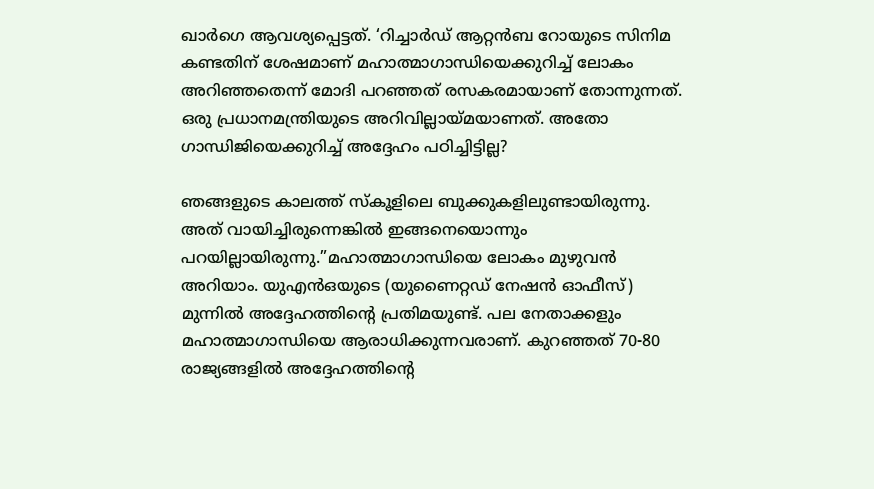ഖാർഗെ ആവശ്യപ്പെട്ടത്. ‘റിച്ചാർഡ് ആറ്റൻബ റോയുടെ സിനിമ കണ്ടതിന് ശേഷമാണ് മഹാത്മാഗാന്ധിയെക്കുറിച്ച് ലോകം അറിഞ്ഞതെന്ന് മോദി പറഞ്ഞത് രസകരമായാണ് തോന്നുന്നത്. ഒരു പ്രധാനമന്ത്രിയുടെ അറിവില്ലായ്‌മയാണത്. അതോ ഗാന്ധിജിയെക്കുറിച്ച് അദ്ദേഹം പഠിച്ചിട്ടില്ല?

ഞങ്ങളുടെ കാലത്ത് സ്‌കൂളിലെ ബുക്കുകളിലുണ്ടായിരുന്നു. അത് വായിച്ചിരുന്നെങ്കിൽ ഇങ്ങനെയൊന്നും പറയില്ലായിരുന്നു.”മഹാത്മാഗാന്ധിയെ ലോകം മുഴുവൻ അറിയാം. യുഎൻഒയുടെ (യുണൈറ്റഡ് നേഷൻ ഓഫീസ്) മുന്നിൽ അദ്ദേഹത്തിന്റെ പ്രതിമയുണ്ട്. പല നേതാക്കളും മഹാത്മാഗാന്ധിയെ ആരാധിക്കുന്നവരാണ്. കുറഞ്ഞത് 70-80 രാജ്യങ്ങളിൽ അദ്ദേഹത്തിന്റെ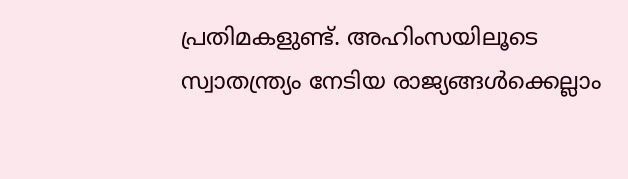പ്രതിമകളുണ്ട്. അഹിംസയിലൂടെ സ്വാതന്ത്ര്യം നേടിയ രാജ്യങ്ങൾക്കെല്ലാം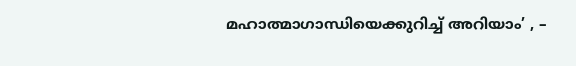മഹാത്മാഗാന്ധിയെക്കുറിച്ച് അറിയാം’ , –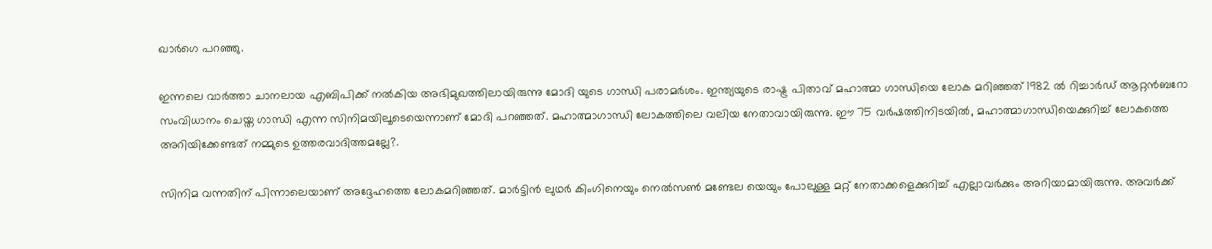ഖാർഗെ പറഞ്ഞു.

ഇന്നലെ വാർത്താ ചാനലായ എബിപിക്ക് നൽകിയ അഭിമുഖത്തിലായിരുന്നു മോദി യുടെ ഗാന്ധി പരാമർശം. ഇന്ത്യയുടെ രാഷ്ട്ര പിതാവ് മഹാത്മാ ഗാന്ധിയെ ലോക മറിഞ്ഞത് 1982 ൽ റിച്ചാർഡ‌് ആറ്റൻബറോ സംവിധാനം ചെയ്ത ഗാന്ധി എന്ന സിനിമയിലൂടെയെന്നാണ് മോദി പറഞ്ഞത്. മഹാത്മാഗാന്ധി ലോകത്തിലെ വലിയ നേതാവായിരുന്നു. ഈ 75 വര്‍ഷത്തിനിടയില്‍, മഹാത്മാഗാന്ധിയെക്കുറിച്ച് ലോകത്തെ അറിയിക്കേണ്ടത് നമ്മുടെ ഉത്തരവാദിത്തമല്ലേ?.

സിനിമ വന്നതിന് പിന്നാലെയാണ് അദ്ദേഹത്തെ ലോകമറിഞ്ഞത്. മാർട്ടിൻ ലുഥർ കിംഗിനെയും നെൽസൺ മണ്ടേല യെയും പോലുള്ള മറ്റ് നേതാക്കളെക്കുറിച്ച് എല്ലാവർക്കും അറിയാമായിരുന്നു. അവർക്ക്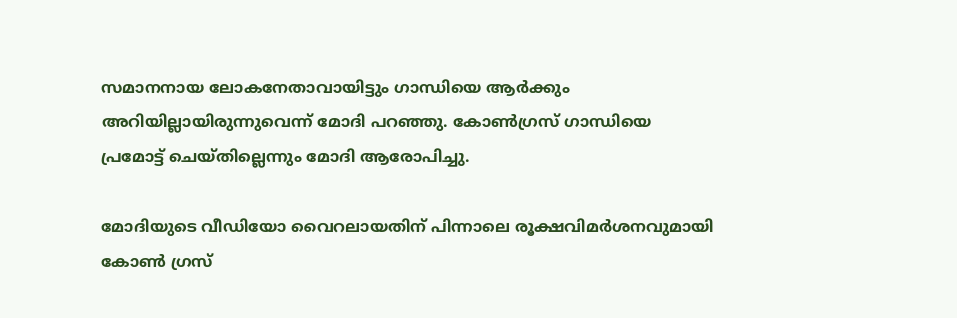സമാനനായ ലോകനേതാവായിട്ടും ഗാന്ധിയെ ആർക്കും അറിയില്ലായിരുന്നുവെന്ന് മോദി പറഞ്ഞു. കോണ്‍ഗ്രസ് ഗാന്ധിയെ പ്രമോട്ട് ചെയ്തില്ലെന്നും മോദി ആരോപിച്ചു.

മോദിയുടെ വീഡിയോ വൈറലായതിന് പിന്നാലെ രൂക്ഷവിമർശനവുമായി കോൺ ഗ്രസ്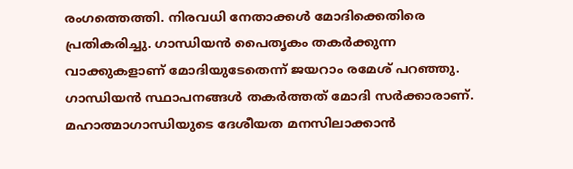രംഗത്തെത്തി. നിരവധി നേതാക്കൾ മോദിക്കെതിരെ പ്രതികരിച്ചു. ഗാന്ധിയൻ പൈതൃകം തകർക്കുന്ന വാക്കുകളാണ് മോദിയുടേതെന്ന് ജയറാം രമേശ് പറഞ്ഞു. ഗാന്ധിയൻ സ്ഥാപനങ്ങൾ തകർത്തത് മോദി സർക്കാരാണ്. മഹാത്മാഗാന്ധിയുടെ ദേശീയത മനസിലാക്കാൻ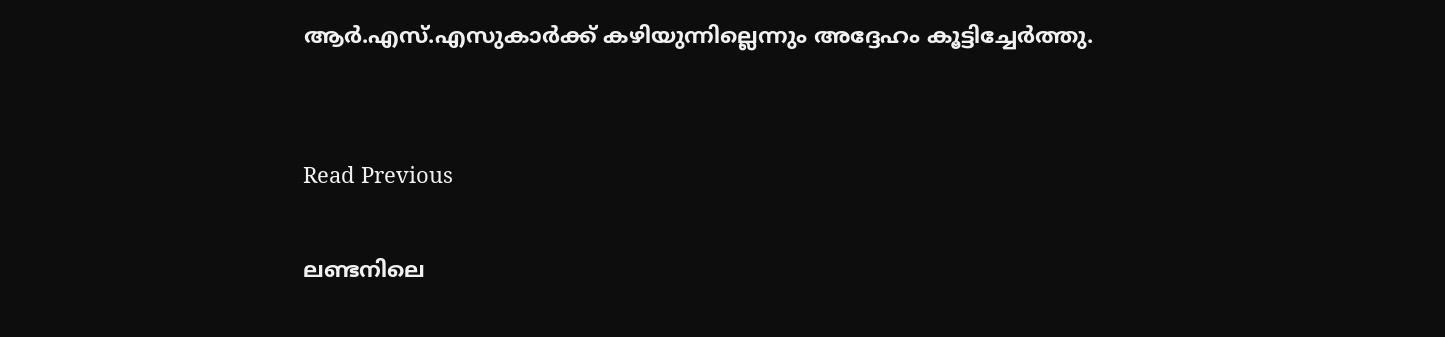ആർ.എസ്.എസുകാർക്ക് കഴിയുന്നില്ലെന്നും അദ്ദേഹം കൂട്ടിച്ചേർത്തു.


Read Previous

ലണ്ടനിലെ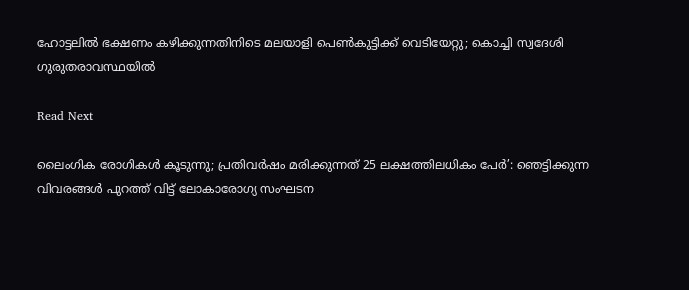ഹോട്ടലില്‍ ഭക്ഷണം കഴിക്കുന്നതിനിടെ മലയാളി പെണ്‍കുട്ടിക്ക് വെടിയേറ്റു; കൊച്ചി സ്വദേശി ഗുരുതരാവസ്ഥയില്‍

Read Next

ലൈംഗിക രോഗികള്‍ കൂടുന്നു; പ്രതിവര്‍ഷം മരിക്കുന്നത് 25 ലക്ഷത്തിലധികം പേര്‍’: ഞെട്ടിക്കുന്ന വിവരങ്ങള്‍ പുറത്ത് വിട്ട് ലോകാരോഗ്യ സംഘടന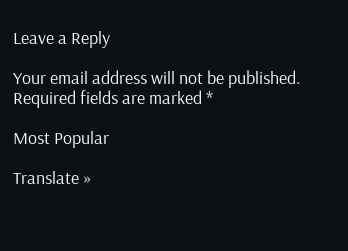Leave a Reply

Your email address will not be published. Required fields are marked *

Most Popular

Translate »